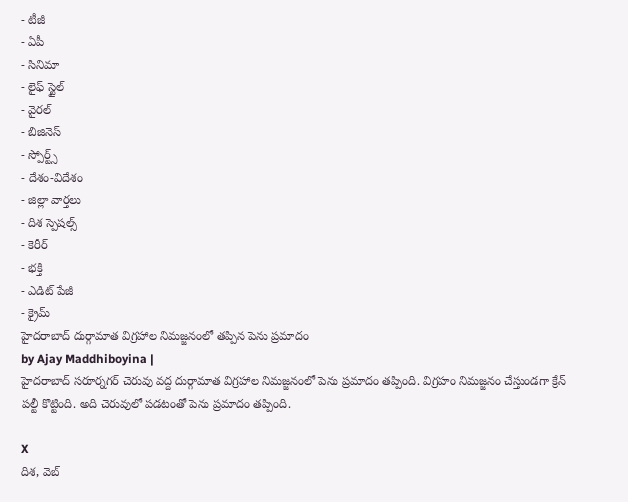- టీజీ
- ఏపీ
- సినిమా
- లైఫ్ స్టైల్
- వైరల్
- బిజినెస్
- స్పోర్ట్స్
- దేశం-విదేశం
- జిల్లా వార్తలు
- దిశ స్పెషల్స్
- కెరీర్
- భక్తి
- ఎడిట్ పేజీ
- క్రైమ్
హైదరాబాద్ దుర్గామాత విగ్రహాల నిమజ్జనంలో తప్పిన పెను ప్రమాదం
by Ajay Maddhiboyina |
హైదరాబాద్ సరూర్నగర్ చెరువు వద్ద దుర్గామాత విగ్రహాల నిమజ్జనంలో పెను ప్రమాదం తప్పింది. విగ్రహం నిమజ్జనం చేస్తుండగా క్రేన్ పల్టీ కొట్టింది. అది చెరువులో పడటంతో పెను ప్రమాదం తప్పింది.

X
దిశ, వెబ్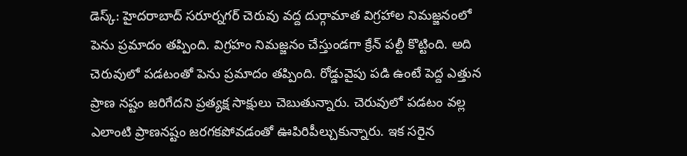డెస్క్: హైదరాబాద్ సరూర్నగర్ చెరువు వద్ద దుర్గామాత విగ్రహాల నిమజ్జనంలో పెను ప్రమాదం తప్పింది. విగ్రహం నిమజ్జనం చేస్తుండగా క్రేన్ పల్టీ కొట్టింది. అది చెరువులో పడటంతో పెను ప్రమాదం తప్పింది. రోడ్డువైపు పడి ఉంటే పెద్ద ఎత్తున ప్రాణ నష్టం జరిగేదని ప్రత్యక్ష సాక్షులు చెబుతున్నారు. చెరువులో పడటం వల్ల ఎలాంటి ప్రాణనష్టం జరగకపోవడంతో ఊపిరిపీల్చుకున్నారు. ఇక సరైన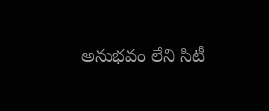అనుభవం లేని సిటీ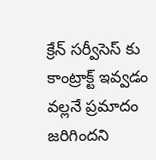క్రేన్ సర్వీసెస్ కు కాంట్రాక్ట్ ఇవ్వడం వల్లనే ప్రమాదం జరిగిందని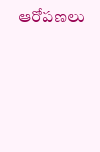ఆరోపణలు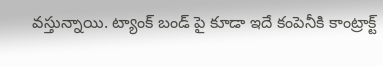వస్తున్నాయి. ట్యాంక్ బండ్ పై కూడా ఇదే కంపెనీకి కాంట్రాక్ట్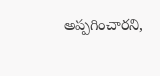అప్పగించారని,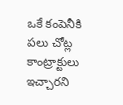ఒకే కంపెనీకి పలు చోట్ల కాంట్రాక్టులు ఇచ్చారని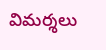విమర్శలు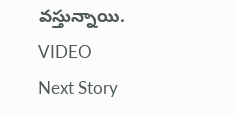వస్తున్నాయి. VIDEO
Next Story